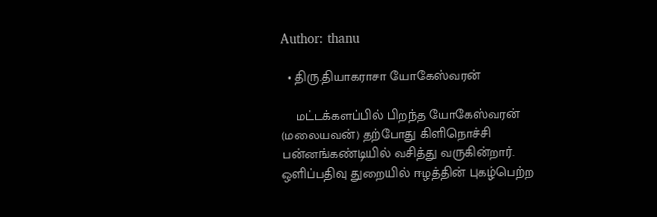Author: thanu

  • திரு.தியாகராசா யோகேஸ்வரன்

    மட்டக்களப்பில் பிறந்த யோகேஸ்வரன் (மலையவன்) தற்போது கிளிநொச்சி பன்னங்கண்டியில் வசித்து வருகின்றார். ஒளிப்பதிவு துறையில் ஈழத்தின் புகழ்பெற்ற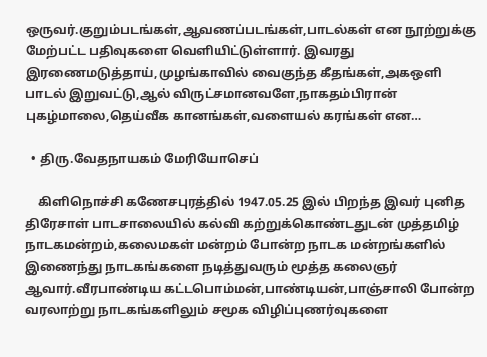ஒருவர்.குறும்படங்கள்,ஆவணப்படங்கள்,பாடல்கள் என நூற்றுக்கு மேற்பட்ட பதிவுகளை வெளியிட்டுள்ளார். இவரது இரணைமடுத்தாய்,முழங்காவில் வைகுந்த கீதங்கள்,அகஒளி பாடல் இறுவட்டு,ஆல் விருட்சமானவளே,நாகதம்பிரான் புகழ்மாலை,தெய்வீக கானங்கள்,வளையல் கரங்கள் என…

  • திரு.வேதநாயகம் மேரியோசெப்

    கிளிநொச்சி கணேசபுரத்தில் 1947.05.25 இல் பிறந்த இவர் புனித திரேசாள் பாடசாலையில் கல்வி கற்றுக்கொண்டதுடன் முத்தமிழ் நாடகமன்றம்,கலைமகள் மன்றம் போன்ற நாடக மன்றங்களில் இணைந்து நாடகங்களை நடித்துவரும் மூத்த கலைஞர் ஆவார்.வீரபாண்டிய கட்டபொம்மன்,பாண்டியன்,பாஞ்சாலி போன்ற வரலாற்று நாடகங்களிலும் சமூக விழிப்புணர்வுகளை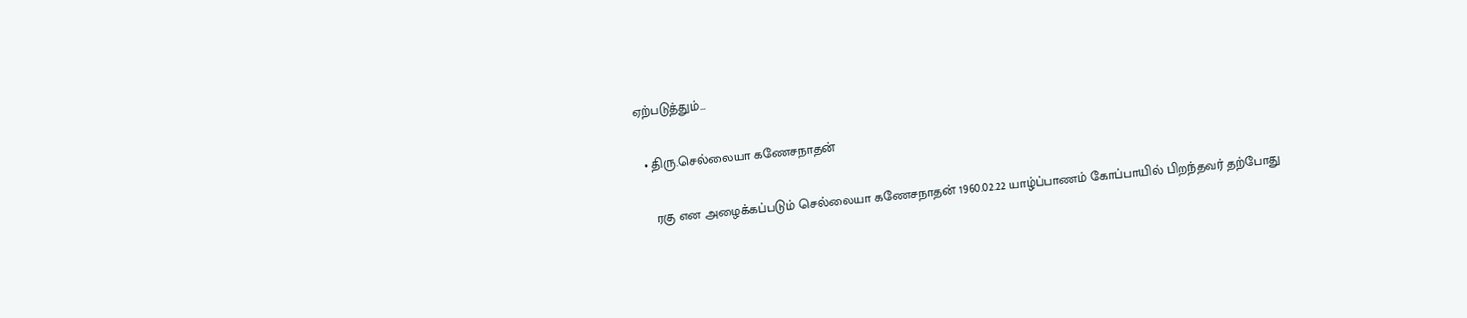ஏற்படுத்தும்…

  • திரு.செல்லையா கணேசநாதன்

    ரகு என அழைக்கப்படும் செல்லையா கணேசநாதன் 1960.02.22 யாழ்ப்பாணம் கோப்பாயில் பிறந்தவர் தற்போது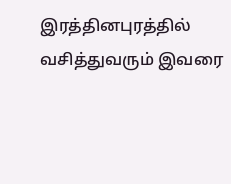இரத்தினபுரத்தில் வசித்துவரும் இவரை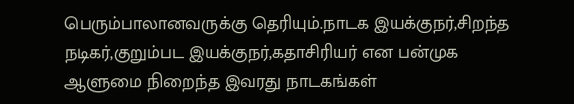பெரும்பாலானவருக்கு தெரியும்.நாடக இயக்குநர்,சிறந்த நடிகர்,குறும்பட இயக்குநர்,கதாசிரியர் என பன்முக ஆளுமை நிறைந்த இவரது நாடகங்கள்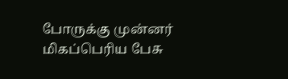போருக்கு முன்னர் மிகப்பெரிய பேசு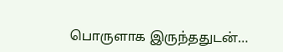பொருளாக இருந்ததுடன்…